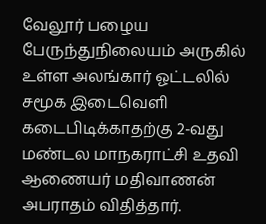வேலூர் பழைய பேருந்துநிலையம் அருகில் உள்ள அலங்கார் ஓட்டலில் சமூக இடைவெளி கடைபிடிக்காதற்கு 2-வது மண்டல மாநகராட்சி உதவி ஆணையர் மதிவாணன் அபராதம் விதித்தார்.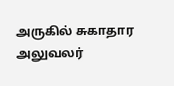அருகில் சுகாதார அலுவலர்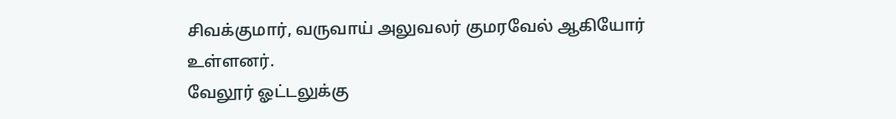சிவக்குமார், வருவாய் அலுவலர் குமரவேல் ஆகியோர் உள்ளனர்.
வேலூர் ஓட்டலுக்கு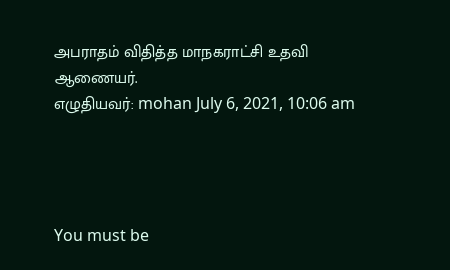அபராதம் விதித்த மாநகராட்சி உதவி ஆணையர்.
எழுதியவர்: mohan July 6, 2021, 10:06 am




You must be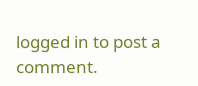logged in to post a comment.